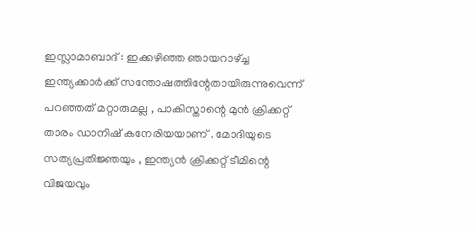ഇസ്ലാമാബാദ് : ഇക്കഴിഞ്ഞ ഞായറാഴ്ച്ച ഇന്ത്യക്കാർക്ക് സന്തോഷത്തിന്റേതായിരുന്നുവെന്ന് പറഞ്ഞത് മറ്റാരുമല്ല , പാകിസ്താന്റെ മുൻ ക്രിക്കറ്റ് താരം ഡാനിഷ് കനേരിയയാണ് . മോദിയുടെ സത്യപ്രതിജ്ഞയും , ഇന്ത്യൻ ക്രിക്കറ്റ് ടീമിന്റെ വിജയവും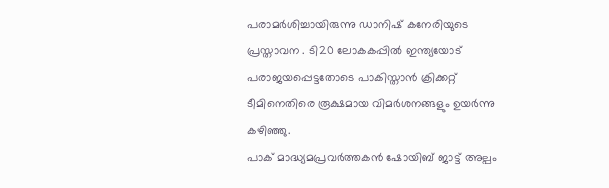പരാമർശിച്ചായിരുന്നു ഡാനിഷ് കനേരിയുടെ പ്രസ്താവന . ടി20 ലോകകപ്പിൽ ഇന്ത്യയോട് പരാജയപ്പെട്ടതോടെ പാകിസ്താൻ ക്രിക്കറ്റ് ടീമിനെതിരെ രൂക്ഷമായ വിമർശനങ്ങളും ഉയർന്നു കഴിഞ്ഞു.
പാക് മാദ്ധ്യമപ്രവർത്തകൻ ഷോയിബ് ജാട്ട് അല്പം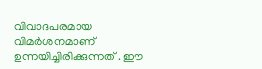വിവാദപരമായ വിമർശനമാണ് ഉന്നയിച്ചിരിക്കുന്നത് . ഈ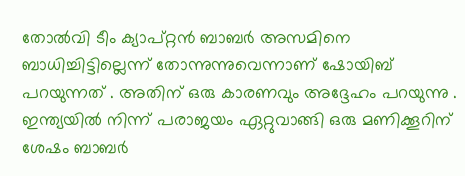തോൽവി ടീം ക്യാപ്റ്റൻ ബാബർ അസമിനെ ബാധിച്ചിട്ടില്ലെന്ന് തോന്നുന്നുവെന്നാണ് ഷോയിബ് പറയുന്നത് . അതിന് ഒരു കാരണവും അദ്ദേഹം പറയുന്നു .
ഇന്ത്യയിൽ നിന്ന് പരാജയം ഏറ്റുവാങ്ങി ഒരു മണിക്കൂറിന് ശേഷം ബാബർ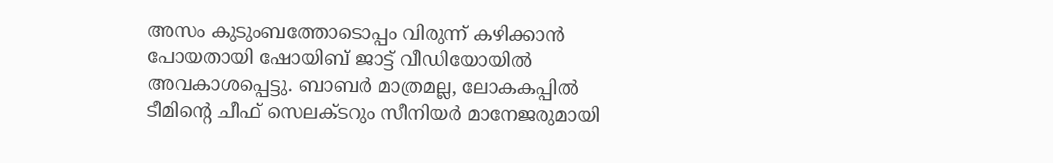അസം കുടുംബത്തോടൊപ്പം വിരുന്ന് കഴിക്കാൻ പോയതായി ഷോയിബ് ജാട്ട് വീഡിയോയിൽ അവകാശപ്പെട്ടു. ബാബർ മാത്രമല്ല, ലോകകപ്പിൽ ടീമിന്റെ ചീഫ് സെലക്ടറും സീനിയർ മാനേജരുമായി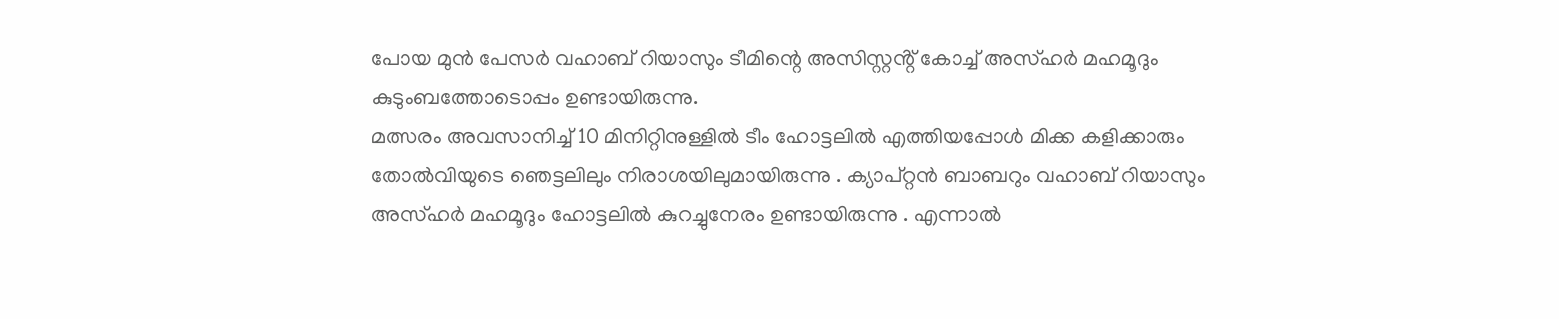പോയ മുൻ പേസർ വഹാബ് റിയാസും ടീമിന്റെ അസിസ്റ്റൻ്റ് കോച്ച് അസ്ഹർ മഹമൂദും കുടുംബത്തോടൊപ്പം ഉണ്ടായിരുന്നു.
മത്സരം അവസാനിച്ച് 10 മിനിറ്റിനുള്ളിൽ ടീം ഹോട്ടലിൽ എത്തിയപ്പോൾ മിക്ക കളിക്കാരും തോൽവിയുടെ ഞെട്ടലിലും നിരാശയിലുമായിരുന്നു . ക്യാപ്റ്റൻ ബാബറും വഹാബ് റിയാസും അസ്ഹർ മഹമൂദും ഹോട്ടലിൽ കുറച്ചുനേരം ഉണ്ടായിരുന്നു . എന്നാൽ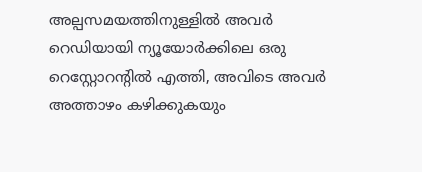അല്പസമയത്തിനുള്ളിൽ അവർ റെഡിയായി ന്യൂയോർക്കിലെ ഒരു റെസ്റ്റോറൻ്റിൽ എത്തി, അവിടെ അവർ അത്താഴം കഴിക്കുകയും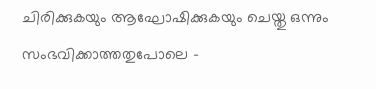ചിരിക്കുകയും ആഘോഷിക്കുകയും ചെയ്തു ഒന്നും സംഭവിക്കാത്തതുപോലെ –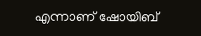എന്നാണ് ഷോയിബ്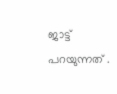ജാട്ട് പറയുന്നത് .